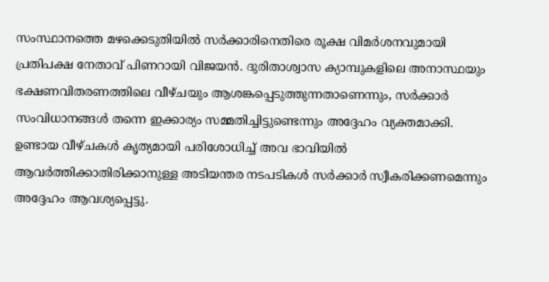സംസ്ഥാനത്തെ മഴക്കെടുതിയിൽ സർക്കാരിനെതിരെ രൂക്ഷ വിമർശനവുമായി പ്രതിപക്ഷ നേതാവ് പിണറായി വിജയൻ. ദുരിതാശ്വാസ ക്യാമ്പുകളിലെ അനാസ്ഥയും ഭക്ഷണവിതരണത്തിലെ വീഴ്ചയും ആശങ്കപ്പെടുത്തുന്നതാണെന്നും, സർക്കാർ സംവിധാനങ്ങൾ തന്നെ ഇക്കാര്യം സമ്മതിച്ചിട്ടുണ്ടെന്നും അദ്ദേഹം വ്യക്തമാക്കി. ഉണ്ടായ വീഴ്ചകൾ കൃത്യമായി പരിശോധിച്ച് അവ ഭാവിയിൽ ആവർത്തിക്കാതിരിക്കാനുള്ള അടിയന്തര നടപടികൾ സർക്കാർ സ്വീകരിക്കണമെന്നും അദ്ദേഹം ആവശ്യപ്പെട്ടു.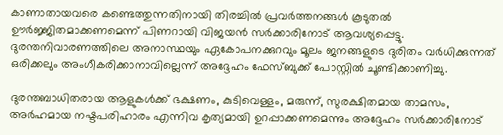കാണാതായവരെ കണ്ടെത്തുന്നതിനായി തിരച്ചിൽ പ്രവർത്തനങ്ങൾ കൂടുതൽ ഊർജ്ജിതമാക്കണമെന്ന് പിണറായി വിജയൻ സർക്കാരിനോട് ആവശ്യപ്പെട്ടു. ദുരന്തനിവാരണത്തിലെ അനാസ്ഥയും ഏകോപനക്കുറവും മൂലം ജനങ്ങളുടെ ദുരിതം വർധിക്കുന്നത് ഒരിക്കലും അംഗീകരിക്കാനാവില്ലെന്ന് അദ്ദേഹം ഫേസ്ബുക്ക് പോസ്റ്റിൽ ചൂണ്ടിക്കാണിച്ചു.

ദുരന്തബാധിതരായ ആളുകൾക്ക് ഭക്ഷണം, കുടിവെള്ളം, മരുന്ന്, സുരക്ഷിതമായ താമസം, അർഹമായ നഷ്ടപരിഹാരം എന്നിവ കൃത്യമായി ഉറപ്പാക്കണമെന്നും അദ്ദേഹം സർക്കാരിനോട്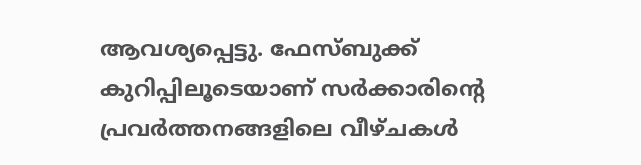ആവശ്യപ്പെട്ടു. ഫേസ്ബുക്ക് കുറിപ്പിലൂടെയാണ് സർക്കാരിന്റെ പ്രവർത്തനങ്ങളിലെ വീഴ്ചകൾ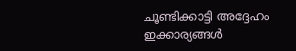ചൂണ്ടിക്കാട്ടി അദ്ദേഹം ഇക്കാര്യങ്ങൾ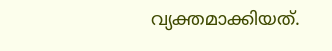വ്യക്തമാക്കിയത്.